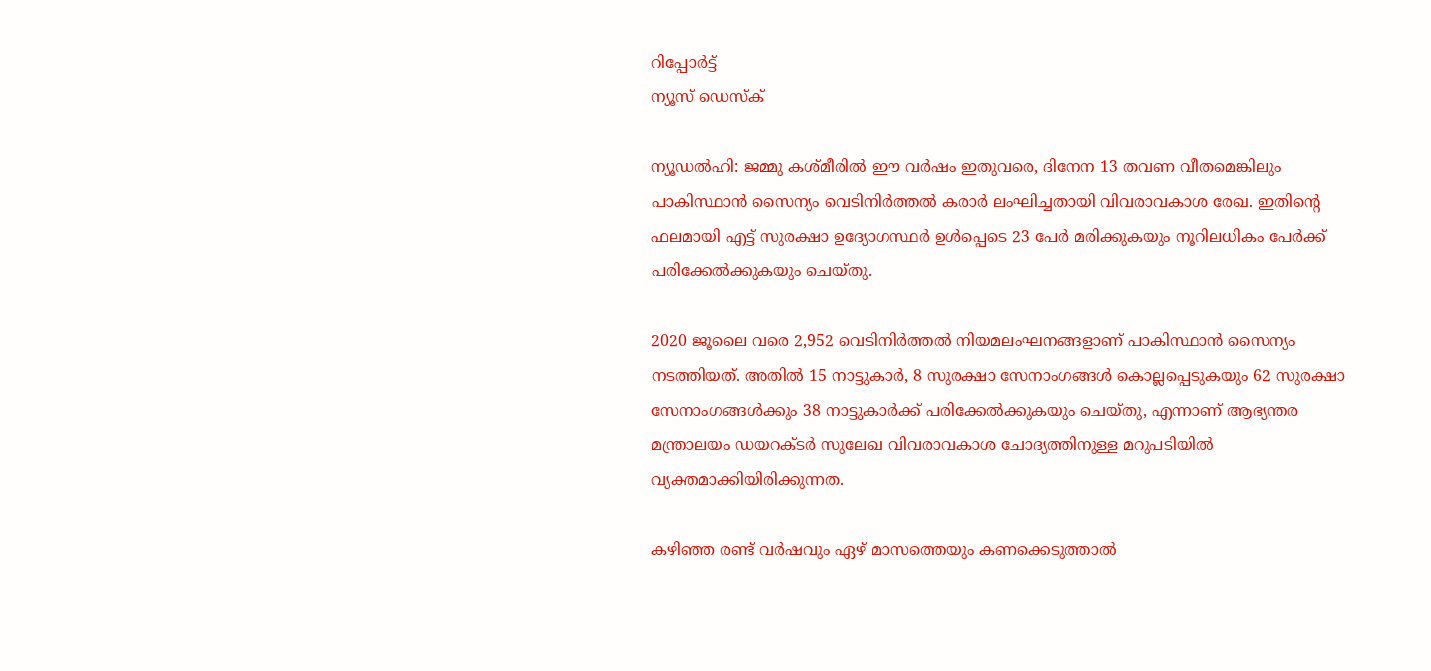റിപ്പോര്‍ട്ട്
ന്യൂസ് ഡെസ്ക്

ന്യൂഡല്‍ഹി: ജമ്മു കശ്മീരില്‍ ഈ വര്‍ഷം ഇതുവരെ, ദിനേന 13 തവണ വീതമെങ്കിലും പാകിസ്ഥാന്‍ സൈന്യം വെടിനിര്‍ത്തല്‍ കരാര്‍ ലംഘിച്ചതായി വിവരാവകാശ രേഖ. ഇതിന്റെ ഫലമായി എട്ട് സുരക്ഷാ ഉദ്യോഗസ്ഥര്‍ ഉള്‍പ്പെടെ 23 പേര്‍ മരിക്കുകയും നൂറിലധികം പേര്‍ക്ക് പരിക്കേല്‍ക്കുകയും ചെയ്തു.

2020 ജൂലൈ വരെ 2,952 വെടിനിര്‍ത്തല്‍ നിയമലംഘനങ്ങളാണ് പാകിസ്ഥാന്‍ സൈന്യം നടത്തിയത്. അതില്‍ 15 നാട്ടുകാര്‍, 8 സുരക്ഷാ സേനാംഗങ്ങള്‍ കൊല്ലപ്പെടുകയും 62 സുരക്ഷാ സേനാംഗങ്ങള്‍ക്കും 38 നാട്ടുകാര്‍ക്ക് പരിക്കേല്‍ക്കുകയും ചെയ്തു, എന്നാണ് ആഭ്യന്തര മന്ത്രാലയം ഡയറക്ടര്‍ സുലേഖ വിവരാവകാശ ചോദ്യത്തിനുള്ള മറുപടിയില്‍ വ്യക്തമാക്കിയിരിക്കുന്നത.

കഴിഞ്ഞ രണ്ട് വര്‍ഷവും ഏഴ് മാസത്തെയും കണക്കെടുത്താല്‍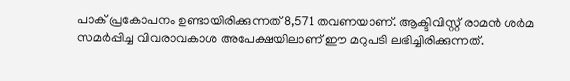പാക് പ്രകോപനം ഉണ്ടായിരിക്കുന്നത് 8,571 തവണയാണ്. ആക്ടിവിസ്റ്റ് രാമന്‍ ശര്‍മ സമര്‍പ്പിച്ച വിവരാവകാശ അപേക്ഷയിലാണ് ഈ മറുപടി ലഭിച്ചിരിക്കുന്നത്.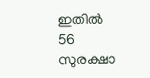ഇതില്‍ 56 സുരക്ഷാ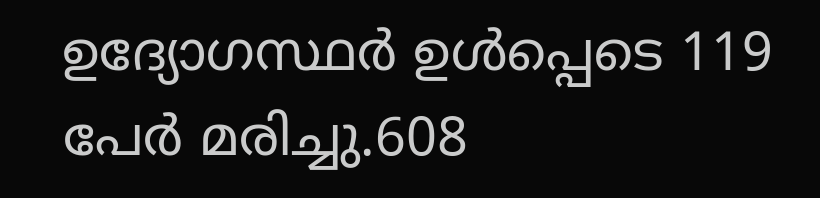ഉദ്യോഗസ്ഥര്‍ ഉള്‍പ്പെടെ 119 പേര്‍ മരിച്ചു.608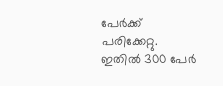പേര്‍ക്ക് പരിക്കേറ്റു. ഇതില്‍ 300 പേര്‍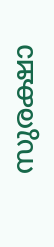സുരക്ഷാ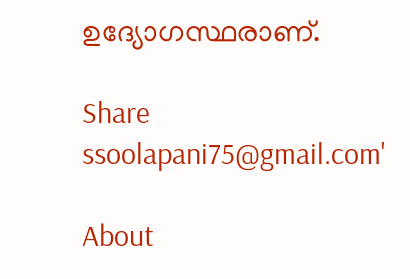ഉദ്യോഗസ്ഥരാണ്.

Share
ssoolapani75@gmail.com'

About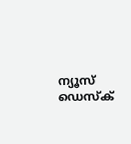ന്യൂസ് ഡെസ്ക്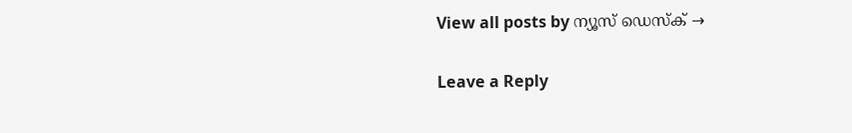View all posts by ന്യൂസ് ഡെസ്ക് →

Leave a Reply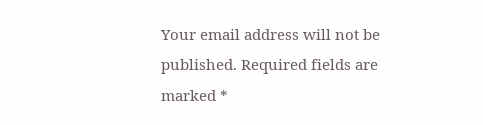Your email address will not be published. Required fields are marked *